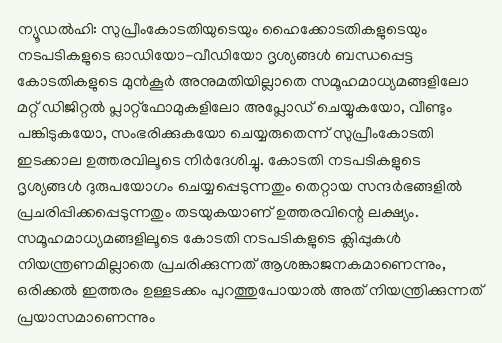ന്യൂഡൽഹി: സുപ്രീംകോടതിയുടെയും ഹൈക്കോടതികളുടെയും നടപടികളുടെ ഓഡിയോ-വീഡിയോ ദൃശ്യങ്ങൾ ബന്ധപ്പെട്ട കോടതികളുടെ മുൻകൂർ അനുമതിയില്ലാതെ സമൂഹമാധ്യമങ്ങളിലോ മറ്റ് ഡിജിറ്റൽ പ്ലാറ്റ്ഫോമുകളിലോ അപ്ലോഡ് ചെയ്യുകയോ, വീണ്ടും പങ്കിടുകയോ, സംഭരിക്കുകയോ ചെയ്യരുതെന്ന് സുപ്രീംകോടതി ഇടക്കാല ഉത്തരവിലൂടെ നിർദേശിച്ചു. കോടതി നടപടികളുടെ ദൃശ്യങ്ങൾ ദുരുപയോഗം ചെയ്യപ്പെടുന്നതും തെറ്റായ സന്ദർഭങ്ങളിൽ പ്രചരിപ്പിക്കപ്പെടുന്നതും തടയുകയാണ് ഉത്തരവിന്റെ ലക്ഷ്യം.
സമൂഹമാധ്യമങ്ങളിലൂടെ കോടതി നടപടികളുടെ ക്ലിപ്പുകൾ നിയന്ത്രണമില്ലാതെ പ്രചരിക്കുന്നത് ആശങ്കാജനകമാണെന്നും, ഒരിക്കൽ ഇത്തരം ഉള്ളടക്കം പുറത്തുപോയാൽ അത് നിയന്ത്രിക്കുന്നത് പ്രയാസമാണെന്നും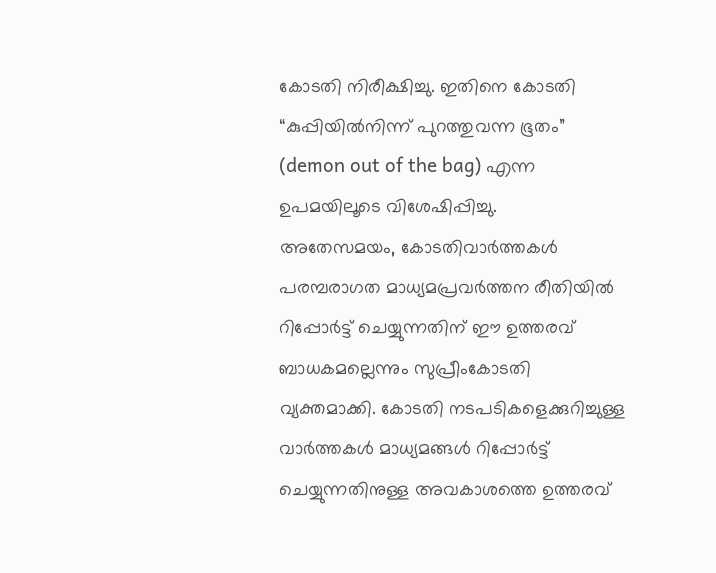കോടതി നിരീക്ഷിച്ചു. ഇതിനെ കോടതി “കുപ്പിയിൽനിന്ന് പുറത്തുവന്ന ഭൂതം” (demon out of the bag) എന്ന ഉപമയിലൂടെ വിശേഷിപ്പിച്ചു.
അതേസമയം, കോടതിവാർത്തകൾ പരമ്പരാഗത മാധ്യമപ്രവർത്തന രീതിയിൽ റിപ്പോർട്ട് ചെയ്യുന്നതിന് ഈ ഉത്തരവ് ബാധകമല്ലെന്നും സുപ്രീംകോടതി വ്യക്തമാക്കി. കോടതി നടപടികളെക്കുറിച്ചുള്ള വാർത്തകൾ മാധ്യമങ്ങൾ റിപ്പോർട്ട് ചെയ്യുന്നതിനുള്ള അവകാശത്തെ ഉത്തരവ്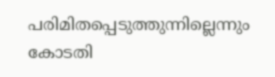പരിമിതപ്പെടുത്തുന്നില്ലെന്നും കോടതി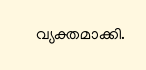വ്യക്തമാക്കി.